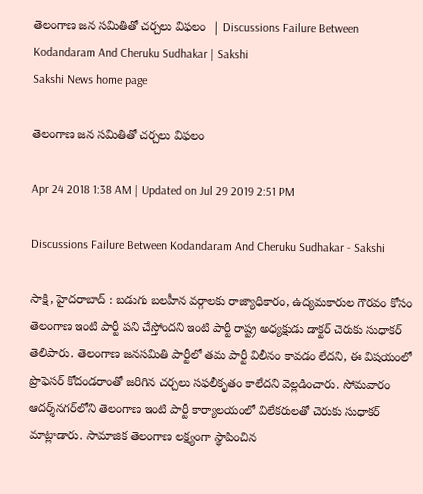తెలంగాణ జన సమితితో చర్చలు విఫలం  | Discussions Failure Between Kodandaram And Cheruku Sudhakar | Sakshi
Sakshi News home page

తెలంగాణ జన సమితితో చర్చలు విఫలం

Apr 24 2018 1:38 AM | Updated on Jul 29 2019 2:51 PM

Discussions Failure Between Kodandaram And Cheruku Sudhakar - Sakshi

సాక్షి, హైదరాబాద్‌ : బడుగు బలహీన వర్గాలకు రాజ్యాధికారం, ఉద్యమకారుల గౌరవం కోసం తెలంగాణ ఇంటి పార్టీ పని చేస్తోందని ఇంటి పార్టీ రాష్ట్ర అధ్యక్షుడు డాక్టర్‌ చెరుకు సుధాకర్‌ తెలిపారు. తెలంగాణ జనసమితి పార్టీలో తమ పార్టీ విలీనం కావడం లేదని, ఈ విషయంలో ప్రొఫెసర్‌ కోదండరాంతో జరిగిన చర్చలు సఫలీకృతం కాలేదని వెల్లడించారు. సోమవారం ఆదర్శ్‌నగర్‌లోని తెలంగాణ ఇంటి పార్టీ కార్యాలయంలో విలేకరులతో చెరుకు సుధాకర్‌ మాట్లాడారు. సామాజిక తెలంగాణ లక్ష్యంగా స్థాపించిన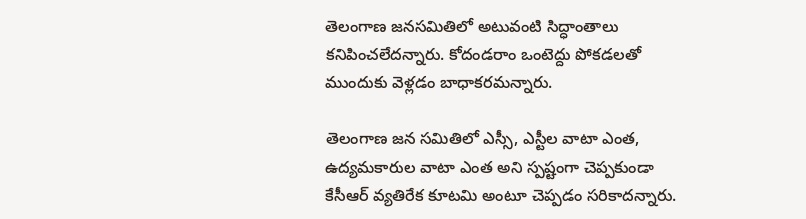తెలంగాణ జనసమితిలో అటువంటి సిద్ధాంతాలు కనిపించలేదన్నారు. కోదండరాం ఒంటెద్దు పోకడలతో ముందుకు వెళ్లడం బాధాకరమన్నారు.

తెలంగాణ జన సమితిలో ఎస్సీ, ఎస్టీల వాటా ఎంత, ఉద్యమకారుల వాటా ఎంత అని స్పష్టంగా చెప్పకుండా కేసీఆర్‌ వ్యతిరేక కూటమి అంటూ చెప్పడం సరికాదన్నారు.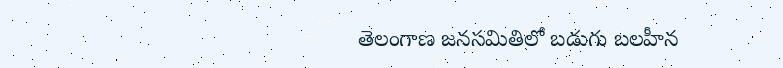తెలంగాణ జనసమితిలో బడుగు బలహీన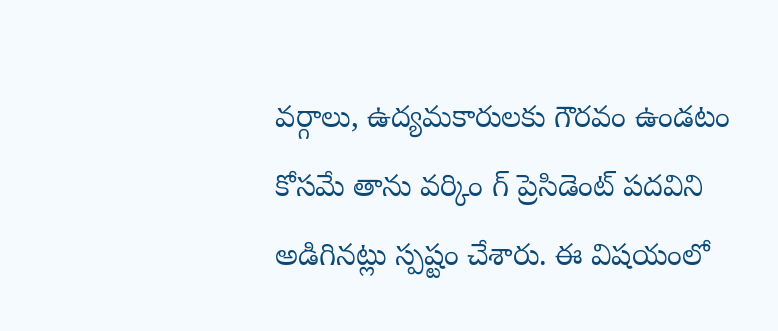వర్గాలు, ఉద్యమకారులకు గౌరవం ఉండటం కోసమే తాను వర్కిం గ్‌ ప్రెసిడెంట్‌ పదవిని అడిగినట్లు స్పష్టం చేశారు. ఈ విషయంలో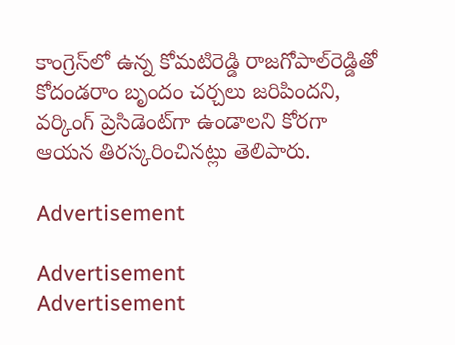కాంగ్రెస్‌లో ఉన్న కోమటిరెడ్డి రాజగోపాల్‌రెడ్డితో కోదండరాం బృందం చర్చలు జరిపిందని, వర్కింగ్‌ ప్రెసిడెంట్‌గా ఉండాలని కోరగా ఆయన తిరస్కరించినట్లు తెలిపారు.

Advertisement

Advertisement
Advertisement